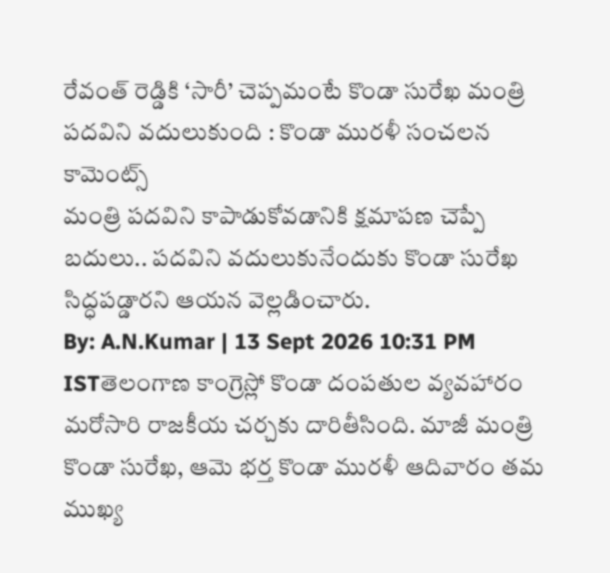రేవంత్ రెడ్డికి ‘సారీ’ చెప్పమంటే కొండా సురేఖ మంత్రి పదవిని వదులుకుంది : కొండా మురళీ సంచలన కామెంట్స్
మంత్రి పదవిని కాపాడుకోవడానికి క్షమాపణ చెప్పే బదులు.. పదవిని వదులుకునేందుకు కొండా సురేఖ సిద్ధపడ్డారని ఆయన వెల్లడించారు.
By: A.N.Kumar | 13 Sept 2026 10:31 PM ISTతెలంగాణ కాంగ్రెస్లో కొండా దంపతుల వ్యవహారం మరోసారి రాజకీయ చర్చకు దారితీసింది. మాజీ మంత్రి కొండా సురేఖ, ఆమె భర్త కొండా మురళీ ఆదివారం తమ ముఖ్య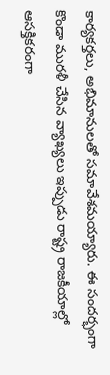కార్యకర్తలు, అభిమానులతో సమావేశమయ్యారు. ఈ సందర్భంగా కొండా మురళీ చేసిన వ్యాఖ్యలు ఇప్పుడు రాష్ట్ర రాజకీయాల్లో ఆసక్తికరంగా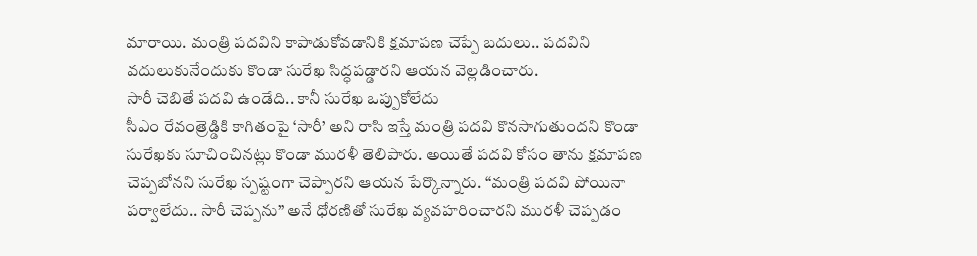మారాయి. మంత్రి పదవిని కాపాడుకోవడానికి క్షమాపణ చెప్పే బదులు.. పదవిని వదులుకునేందుకు కొండా సురేఖ సిద్ధపడ్డారని ఆయన వెల్లడించారు.
సారీ చెబితే పదవి ఉండేది.. కానీ సురేఖ ఒప్పుకోలేదు
సీఎం రేవంత్రెడ్డికి కాగితంపై ‘సారీ’ అని రాసి ఇస్తే మంత్రి పదవి కొనసాగుతుందని కొండా సురేఖకు సూచించినట్లు కొండా మురళీ తెలిపారు. అయితే పదవి కోసం తాను క్షమాపణ చెప్పబోనని సురేఖ స్పష్టంగా చెప్పారని ఆయన పేర్కొన్నారు. “మంత్రి పదవి పోయినా పర్వాలేదు.. సారీ చెప్పను” అనే ధోరణితో సురేఖ వ్యవహరించారని మురళీ చెప్పడం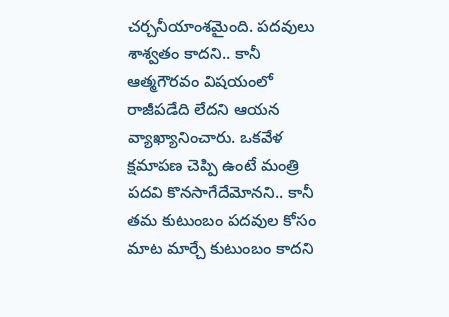చర్చనీయాంశమైంది. పదవులు శాశ్వతం కాదని.. కానీ ఆత్మగౌరవం విషయంలో రాజీపడేది లేదని ఆయన వ్యాఖ్యానించారు. ఒకవేళ క్షమాపణ చెప్పి ఉంటే మంత్రి పదవి కొనసాగేదేమోనని.. కానీ తమ కుటుంబం పదవుల కోసం మాట మార్చే కుటుంబం కాదని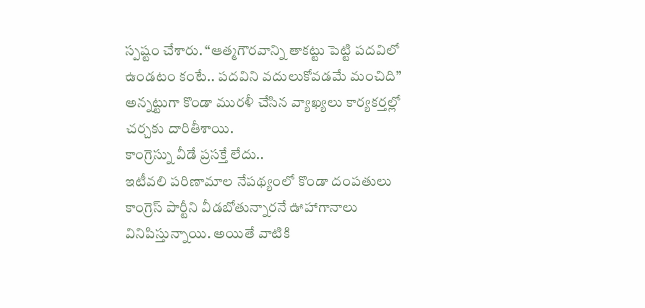స్పష్టం చేశారు. “ఆత్మగౌరవాన్ని తాకట్టు పెట్టి పదవిలో ఉండటం కంటే.. పదవిని వదులుకోవడమే మంచిది” అన్నట్టుగా కొండా మురళీ చేసిన వ్యాఖ్యలు కార్యకర్తల్లో చర్చకు దారితీశాయి.
కాంగ్రెస్ను వీడే ప్రసక్తే లేదు..
ఇటీవలి పరిణామాల నేపథ్యంలో కొండా దంపతులు కాంగ్రెస్ పార్టీని వీడబోతున్నారనే ఊహాగానాలు వినిపిస్తున్నాయి. అయితే వాటికి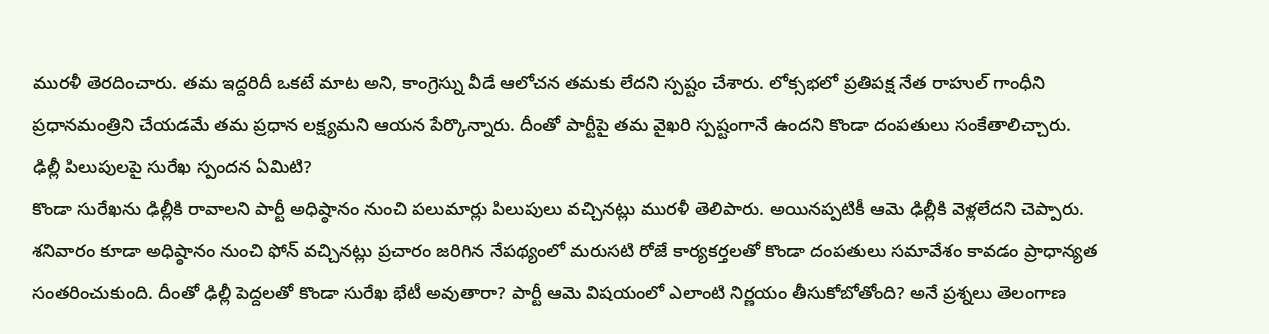మురళీ తెరదించారు. తమ ఇద్దరిదీ ఒకటే మాట అని, కాంగ్రెస్ను వీడే ఆలోచన తమకు లేదని స్పష్టం చేశారు. లోక్సభలో ప్రతిపక్ష నేత రాహుల్ గాంధీని ప్రధానమంత్రిని చేయడమే తమ ప్రధాన లక్ష్యమని ఆయన పేర్కొన్నారు. దీంతో పార్టీపై తమ వైఖరి స్పష్టంగానే ఉందని కొండా దంపతులు సంకేతాలిచ్చారు.
ఢిల్లీ పిలుపులపై సురేఖ స్పందన ఏమిటి?
కొండా సురేఖను ఢిల్లీకి రావాలని పార్టీ అధిష్ఠానం నుంచి పలుమార్లు పిలుపులు వచ్చినట్లు మురళీ తెలిపారు. అయినప్పటికీ ఆమె ఢిల్లీకి వెళ్లలేదని చెప్పారు. శనివారం కూడా అధిష్ఠానం నుంచి ఫోన్ వచ్చినట్లు ప్రచారం జరిగిన నేపథ్యంలో మరుసటి రోజే కార్యకర్తలతో కొండా దంపతులు సమావేశం కావడం ప్రాధాన్యత సంతరించుకుంది. దీంతో ఢిల్లీ పెద్దలతో కొండా సురేఖ భేటీ అవుతారా? పార్టీ ఆమె విషయంలో ఎలాంటి నిర్ణయం తీసుకోబోతోంది? అనే ప్రశ్నలు తెలంగాణ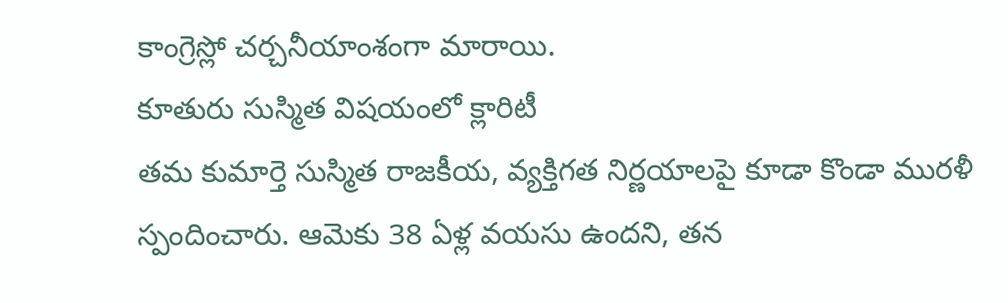కాంగ్రెస్లో చర్చనీయాంశంగా మారాయి.
కూతురు సుస్మిత విషయంలో క్లారిటీ
తమ కుమార్తె సుస్మిత రాజకీయ, వ్యక్తిగత నిర్ణయాలపై కూడా కొండా మురళీ స్పందించారు. ఆమెకు 38 ఏళ్ల వయసు ఉందని, తన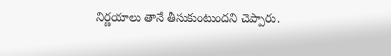నిర్ణయాలు తానే తీసుకుంటుందని చెప్పారు.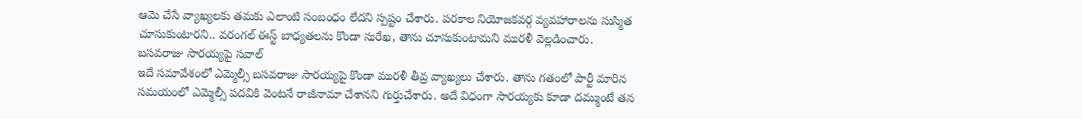ఆమె చేసే వ్యాఖ్యలకు తమకు ఎలాంటి సంబంధం లేదని స్పష్టం చేశారు. పరకాల నియోజకవర్గ వ్యవహారాలను సుస్మిత చూసుకుంటారని.. వరంగల్ ఈస్ట్ బాధ్యతలను కొండా సురేఖ, తాను చూసుకుంటామని మురళీ వెల్లడించారు.
బసవరాజు సారయ్యపై సవాల్
ఇదే సమావేశంలో ఎమ్మెల్సీ బసవరాజు సారయ్యపై కొండా మురళీ తీవ్ర వ్యాఖ్యలు చేశారు. తాను గతంలో పార్టీ మారిన సమయంలో ఎమ్మెల్సీ పదవికి వెంటనే రాజీనామా చేశానని గుర్తుచేశారు. అదే విధంగా సారయ్యకు కూడా దమ్ముంటే తన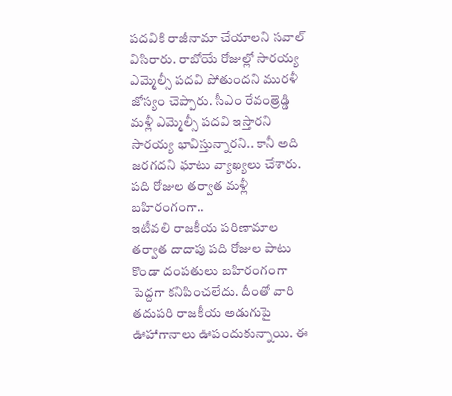పదవికి రాజీనామా చేయాలని సవాల్ విసిరారు. రాబోయే రోజుల్లో సారయ్య ఎమ్మెల్సీ పదవి పోతుందని మురళీ జోస్యం చెప్పారు. సీఎం రేవంత్రెడ్డి మళ్లీ ఎమ్మెల్సీ పదవి ఇస్తారని సారయ్య భావిస్తున్నారని.. కానీ అది జరగదని ఘాటు వ్యాఖ్యలు చేశారు.
పది రోజుల తర్వాత మళ్లీ బహిరంగంగా..
ఇటీవలి రాజకీయ పరిణామాల తర్వాత దాదాపు పది రోజుల పాటు కొండా దంపతులు బహిరంగంగా పెద్దగా కనిపించలేదు. దీంతో వారి తదుపరి రాజకీయ అడుగుపై ఊహాగానాలు ఊపందుకున్నాయి. ఈ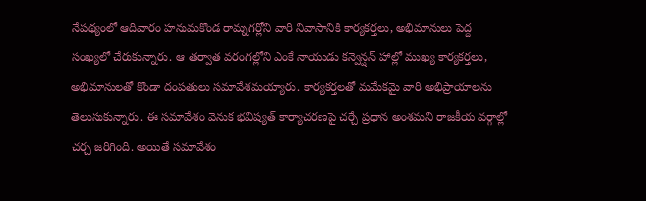నేపథ్యంలో ఆదివారం హనుమకొండ రామ్నగర్లోని వారి నివాసానికి కార్యకర్తలు, అభిమానులు పెద్ద సంఖ్యలో చేరుకున్నారు. ఆ తర్వాత వరంగల్లోని ఎంకే నాయుడు కన్వెన్షన్ హాల్లో ముఖ్య కార్యకర్తలు, అభిమానులతో కొండా దంపతులు సమావేశమయ్యారు. కార్యకర్తలతో మమేకమై వారి అభిప్రాయాలను తెలుసుకున్నారు. ఈ సమావేశం వెనుక భవిష్యత్ కార్యాచరణపై చర్చే ప్రధాన అంశమని రాజకీయ వర్గాల్లో చర్చ జరిగింది. అయితే సమావేశం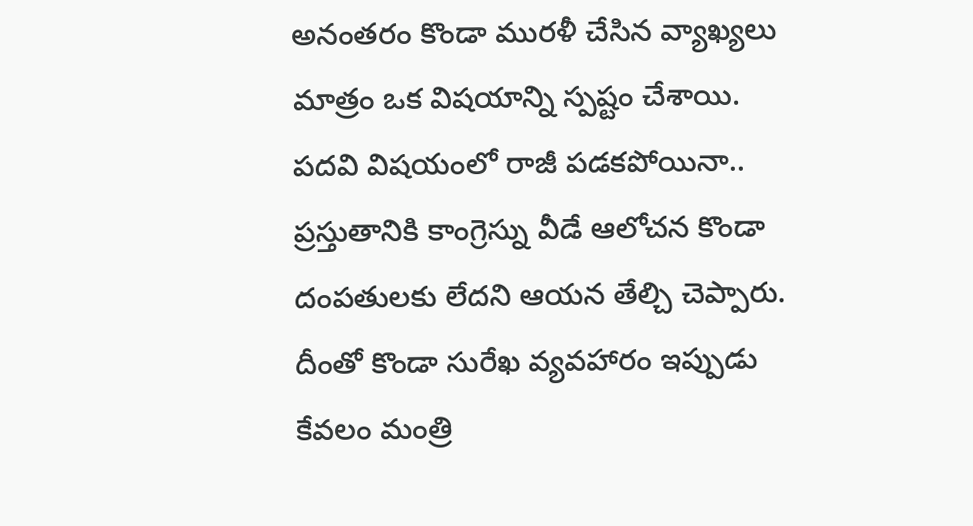అనంతరం కొండా మురళీ చేసిన వ్యాఖ్యలు మాత్రం ఒక విషయాన్ని స్పష్టం చేశాయి. పదవి విషయంలో రాజీ పడకపోయినా.. ప్రస్తుతానికి కాంగ్రెస్ను వీడే ఆలోచన కొండా దంపతులకు లేదని ఆయన తేల్చి చెప్పారు.
దీంతో కొండా సురేఖ వ్యవహారం ఇప్పుడు కేవలం మంత్రి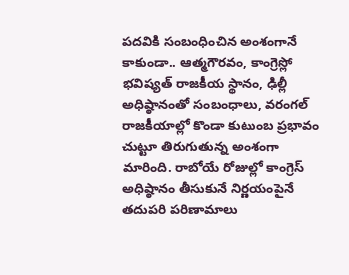పదవికి సంబంధించిన అంశంగానే కాకుండా.. ఆత్మగౌరవం, కాంగ్రెస్లో భవిష్యత్ రాజకీయ స్థానం, ఢిల్లీ అధిష్ఠానంతో సంబంధాలు, వరంగల్ రాజకీయాల్లో కొండా కుటుంబ ప్రభావం చుట్టూ తిరుగుతున్న అంశంగా మారింది. రాబోయే రోజుల్లో కాంగ్రెస్ అధిష్ఠానం తీసుకునే నిర్ణయంపైనే తదుపరి పరిణామాలు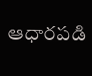ఆధారపడి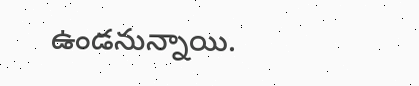ఉండనున్నాయి.